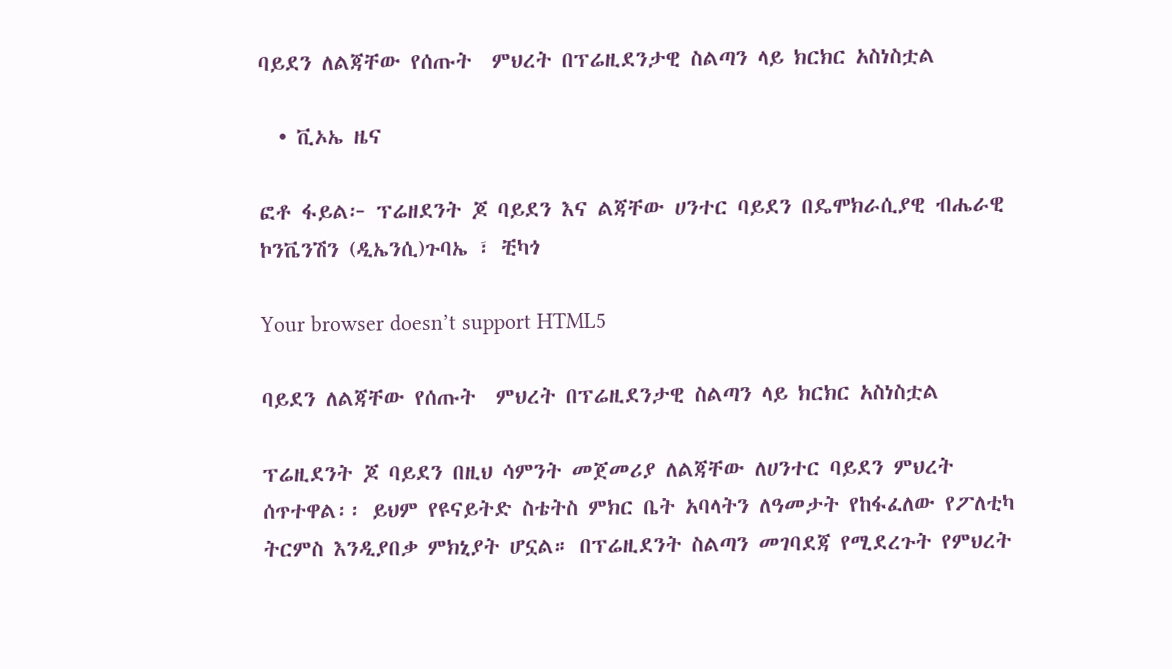ባይደን ለልጃቸው የሰጡት  ምህረት በፕሬዚደንታዊ ስልጣን ላይ ክርክር አስነስቷል

  • ቪኦኤ ዜና

ፎቶ ፋይል፦ ፕሬዘደንት ጆ ባይደን እና ልጃቸው ሀንተር ባይደን በዴሞክራሲያዊ ብሔራዊ ኮንቬንሽን (ዲኤንሲ)ጉባኤ ፣ ቺካጎ

Your browser doesn’t support HTML5

ባይደን ለልጃቸው የሰጡት  ምህረት በፕሬዚደንታዊ ስልጣን ላይ ክርክር አስነስቷል

ፕሬዚደንት ጆ ባይደን በዚህ ሳምንት መጀመሪያ ለልጃቸው ለሀንተር ባይደን ምህረት ሰጥተዋል፡፡ ይህም የዩናይትድ ስቴትስ ምክር ቤት አባላትን ለዓመታት የከፋፈለው የፖለቲካ ትርምስ እንዲያበቃ ምክኒያት ሆኗል። በፕሬዚደንት ስልጣን መገባደጃ የሚደረጉት የምህረት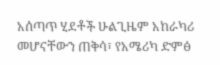አሰጣጥ ሂደቶች ሁልጊዜም አከራካሪ መሆናቸውን ጠቅሳ፣ የአሜሪካ ድምፅ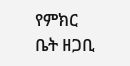የምክር ቤት ዘጋቢ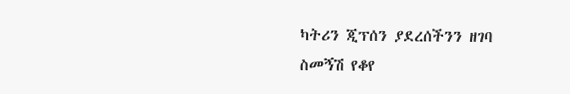ካትሪን ጂፕሰን ያደረሰችንን ዘገባ ስመኝሽ የቆየ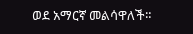ወደ አማርኛ መልሳዋለች።